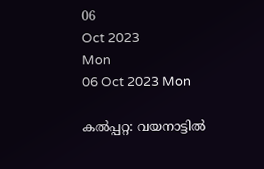06
Oct 2023
Mon
06 Oct 2023 Mon

കല്‍പ്പറ്റ: വയനാട്ടില്‍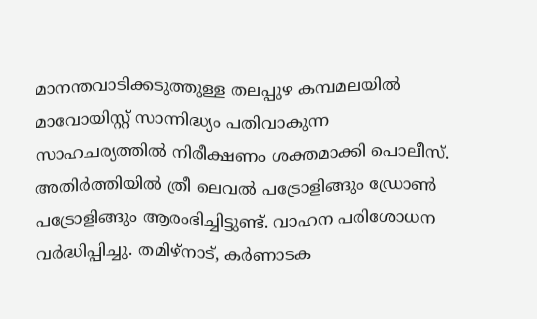മാനന്തവാടിക്കടുത്തുള്ള തലപ്പുഴ കമ്പമലയില്‍ മാവോയിസ്റ്റ് സാന്നിദ്ധ്യം പതിവാകുന്ന സാഹചര്യത്തില്‍ നിരീക്ഷണം ശക്തമാക്കി പൊലീസ്. അതിര്‍ത്തിയില്‍ ത്രീ ലെവല്‍ പട്രോളിങ്ങും ഡ്രോണ്‍ പട്രോളിങ്ങും ആരംഭിച്ചിട്ടുണ്ട്. വാഹന പരിശോധന വര്‍ദ്ധിപ്പിച്ചു. തമിഴ്നാട്, കര്‍ണാടക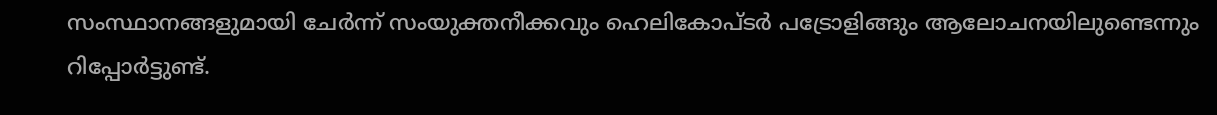സംസ്ഥാനങ്ങളുമായി ചേര്‍ന്ന് സംയുക്തനീക്കവും ഹെലികോപ്ടര്‍ പട്രോളിങ്ങും ആലോചനയിലുണ്ടെന്നും റിപ്പോര്‍ട്ടുണ്ട്.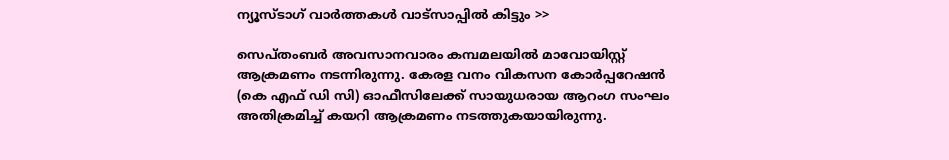ന്യൂസ്ടാഗ് വാര്‍ത്തകള്‍ വാട്‌സാപ്പില്‍ കിട്ടും >>

സെപ്തംബര്‍ അവസാനവാരം കമ്പമലയില്‍ മാവോയിസ്റ്റ് ആക്രമണം നടന്നിരുന്നു. കേരള വനം വികസന കോര്‍പ്പറേഷന്‍ (കെ എഫ് ഡി സി) ഓഫീസിലേക്ക് സായുധരായ ആറംഗ സംഘം അതിക്രമിച്ച് കയറി ആക്രമണം നടത്തുകയായിരുന്നു.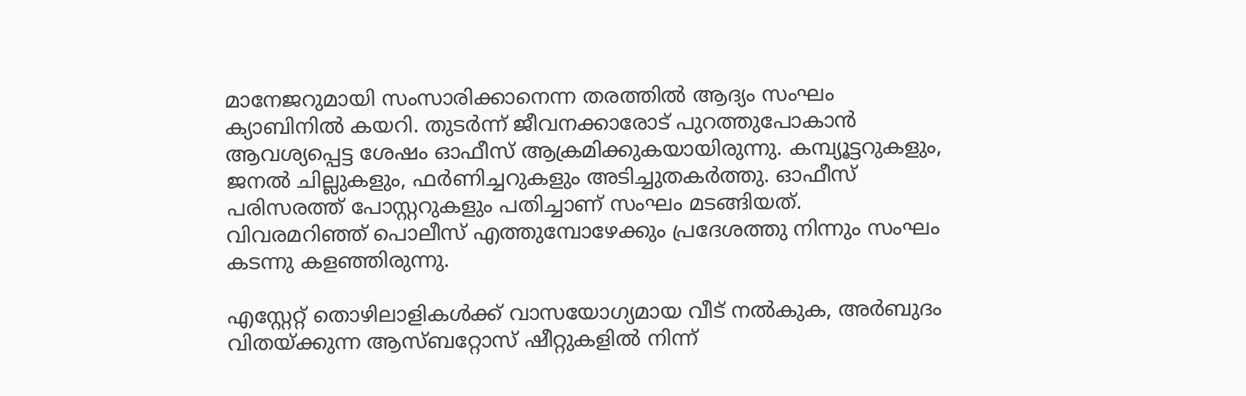മാനേജറുമായി സംസാരിക്കാനെന്ന തരത്തില്‍ ആദ്യം സംഘം ക്യാബിനില്‍ കയറി. തുടര്‍ന്ന് ജീവനക്കാരോട് പുറത്തുപോകാന്‍ ആവശ്യപ്പെട്ട ശേഷം ഓഫീസ് ആക്രമിക്കുകയായിരുന്നു. കമ്പ്യൂട്ടറുകളും, ജനല്‍ ചില്ലുകളും, ഫര്‍ണിച്ചറുകളും അടിച്ചുതകര്‍ത്തു. ഓഫീസ് പരിസരത്ത് പോസ്റ്ററുകളും പതിച്ചാണ് സംഘം മടങ്ങിയത്. വിവരമറിഞ്ഞ് പൊലീസ് എത്തുമ്പോഴേക്കും പ്രദേശത്തു നിന്നും സംഘം കടന്നു കളഞ്ഞിരുന്നു.

എസ്റ്റേറ്റ് തൊഴിലാളികള്‍ക്ക് വാസയോഗ്യമായ വീട് നല്‍കുക, അര്‍ബുദം വിതയ്ക്കുന്ന ആസ്ബറ്റോസ് ഷീറ്റുകളില്‍ നിന്ന്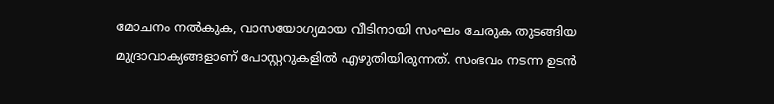മോചനം നല്‍കുക, വാസയോഗ്യമായ വീടിനായി സംഘം ചേരുക തുടങ്ങിയ മുദ്രാവാക്യങ്ങളാണ് പോസ്റ്ററുകളില്‍ എഴുതിയിരുന്നത്. സംഭവം നടന്ന ഉടന്‍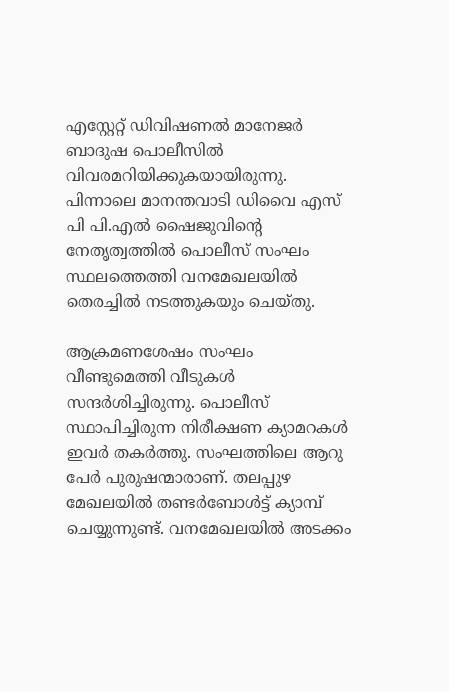എസ്റ്റേറ്റ് ഡിവിഷണല്‍ മാനേജര്‍ ബാദുഷ പൊലീസില്‍ വിവരമറിയിക്കുകയായിരുന്നു. പിന്നാലെ മാനന്തവാടി ഡിവൈ എസ് പി പി.എല്‍ ഷൈജുവിന്റെ നേതൃത്വത്തില്‍ പൊലീസ് സംഘം സ്ഥലത്തെത്തി വനമേഖലയില്‍ തെരച്ചില്‍ നടത്തുകയും ചെയ്തു.

ആക്രമണശേഷം സംഘം വീണ്ടുമെത്തി വീടുകള്‍ സന്ദര്‍ശിച്ചിരുന്നു. പൊലീസ് സ്ഥാപിച്ചിരുന്ന നിരീക്ഷണ ക്യാമറകള്‍ ഇവര്‍ തകര്‍ത്തു. സംഘത്തിലെ ആറു പേര്‍ പുരുഷന്മാരാണ്. തലപ്പുഴ മേഖലയില്‍ തണ്ടര്‍ബോള്‍ട്ട് ക്യാമ്പ് ചെയ്യുന്നുണ്ട്. വനമേഖലയില്‍ അടക്കം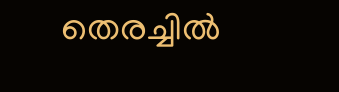തെരച്ചില്‍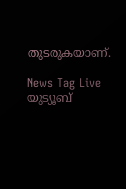തുടരുകയാണ്.

News Tag Live യുട്യൂബ്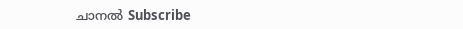ചാനല്‍ Subscribe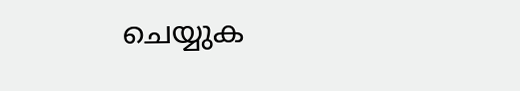ചെയ്യുക